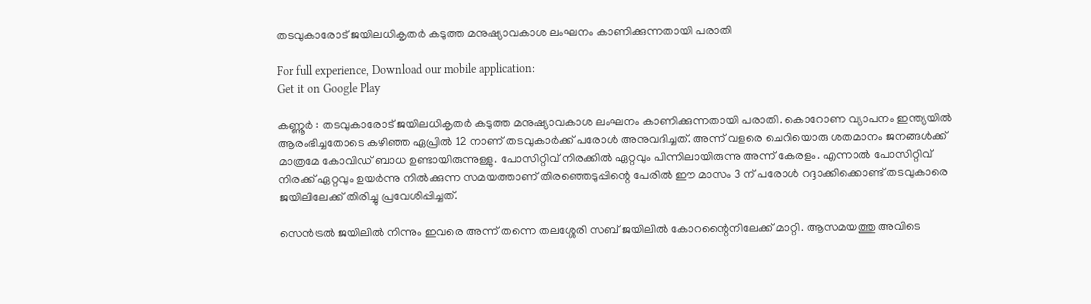തടവുകാരോട് ജയിലധികൃതര്‍ കടുത്ത മനുഷ്യാവകാശ ലംഘനം കാണിക്കുന്നതായി പരാതി

For full experience, Download our mobile application:
Get it on Google Play

കണ്ണൂര്‍ : തടവുകാരോട് ജയിലധികൃതര്‍ കടുത്ത മനുഷ്യാവകാശ ലംഘനം കാണിക്കുന്നതായി പരാതി. കൊറോണ വ്യാപനം ഇന്ത്യയില്‍ ആരംഭിച്ചതോടെ കഴിഞ്ഞ ഏപ്രില്‍ 12 നാണ് തടവുകാര്‍ക്ക് പരോള്‍ അനുവദിച്ചത്. അന്ന് വളരെ ചെറിയൊരു ശതമാനം ജനങ്ങള്‍ക്ക് മാത്രമേ കോവിഡ് ബാധ ഉണ്ടായിരുന്നുള്ളു. പോസിറ്റിവ് നിരക്കില്‍ ഏറ്റവും പിന്നിലായിരുന്നു അന്ന് കേരളം. എന്നാല്‍ പോസിറ്റിവ് നിരക്ക് ഏറ്റവും ഉയര്‍ന്നു നില്‍ക്കുന്ന സമയത്താണ് തിരഞ്ഞെടുപ്പിന്റെ പേരില്‍ ഈ മാസം 3 ന് പരോള്‍ റദ്ദാക്കിക്കൊണ്ട് തടവുകാരെ ജയിലിലേക്ക് തിരിച്ചു പ്രവേശിപ്പിച്ചത്.

സെന്‍ട്രല്‍ ജയിലില്‍ നിന്നും ഇവരെ അന്ന് തന്നെ തലശ്ശേരി സബ് ജയിലില്‍ കോറന്റൈനിലേക്ക് മാറ്റി. ആസമയത്തു അവിടെ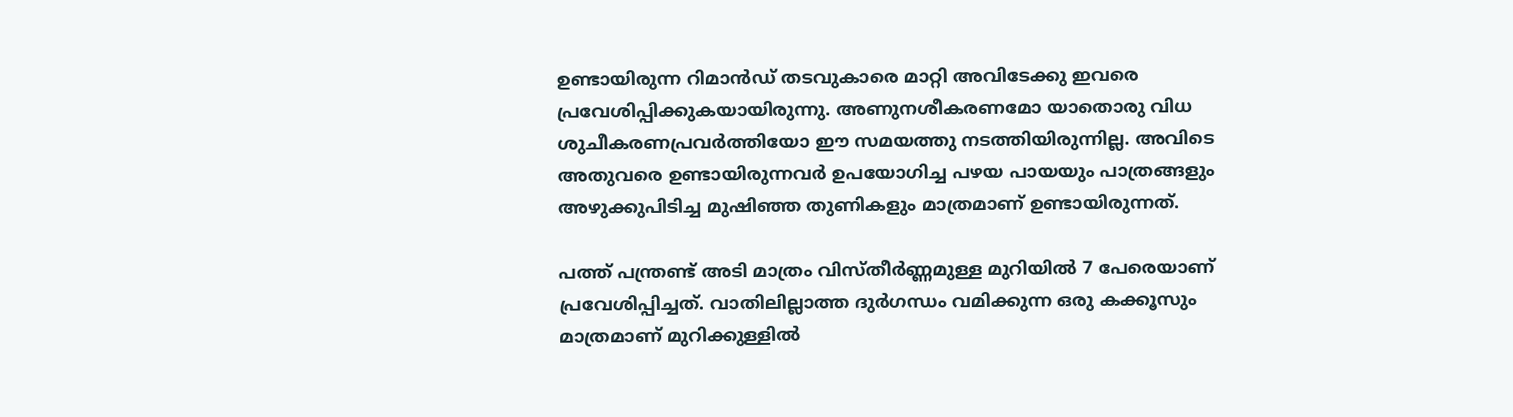ഉണ്ടായിരുന്ന റിമാന്‍ഡ് തടവുകാരെ മാറ്റി അവിടേക്കു ഇവരെ പ്രവേശിപ്പിക്കുകയായിരുന്നു. അണുനശീകരണമോ യാതൊരു വിധ ശുചീകരണപ്രവര്‍ത്തിയോ ഈ സമയത്തു നടത്തിയിരുന്നില്ല. അവിടെ അതുവരെ ഉണ്ടായിരുന്നവര്‍ ഉപയോഗിച്ച പഴയ പായയും പാത്രങ്ങളും അഴുക്കുപിടിച്ച മുഷിഞ്ഞ തുണികളും മാത്രമാണ് ഉണ്ടായിരുന്നത്.

പത്ത് പന്ത്രണ്ട് അടി മാത്രം വിസ്തീര്‍ണ്ണമുള്ള മുറിയില്‍ 7 പേരെയാണ് പ്രവേശിപ്പിച്ചത്. വാതിലില്ലാത്ത ദുര്‍ഗന്ധം വമിക്കുന്ന ഒരു കക്കൂസും മാത്രമാണ് മുറിക്കുള്ളില്‍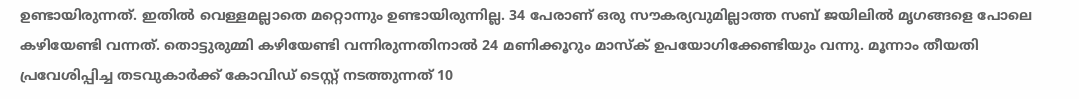ഉണ്ടായിരുന്നത്. ഇതില്‍ വെള്ളമല്ലാതെ മറ്റൊന്നും ഉണ്ടായിരുന്നില്ല. 34 പേരാണ് ഒരു സൗകര്യവുമില്ലാത്ത സബ് ജയിലില്‍ മൃഗങ്ങളെ പോലെ കഴിയേണ്ടി വന്നത്. തൊട്ടുരുമ്മി കഴിയേണ്ടി വന്നിരുന്നതിനാല്‍ 24 മണിക്കൂറും മാസ്ക് ഉപയോഗിക്കേണ്ടിയും വന്നു. മൂന്നാം തീയതി പ്രവേശിപ്പിച്ച തടവുകാര്‍ക്ക് കോവിഡ് ടെസ്റ്റ് നടത്തുന്നത് 10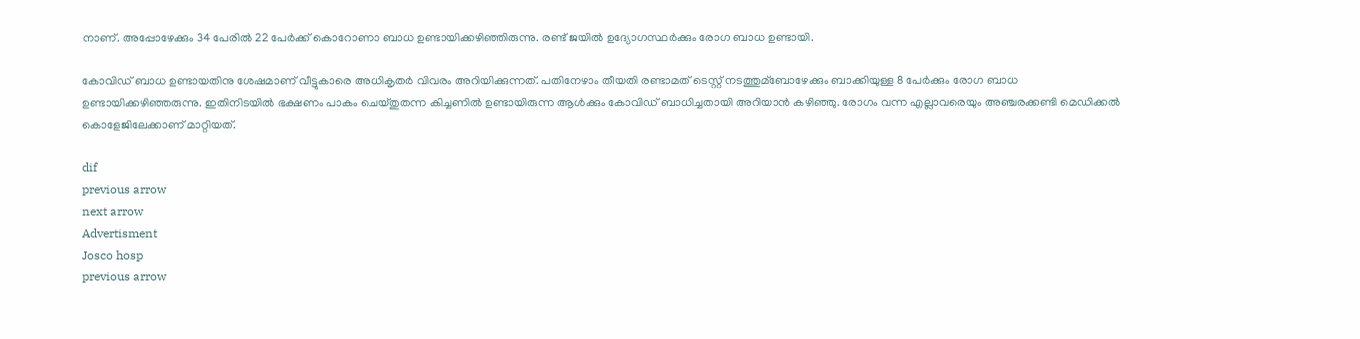നാണ്. അപ്പോഴേക്കും 34 പേരില്‍ 22 പേര്‍ക്ക് കൊറോണാ ബാധ ഉണ്ടായിക്കഴിഞ്ഞിരുന്നു. രണ്ട് ജയില്‍ ഉദ്യോഗസ്ഥര്‍ക്കും രോഗ ബാധ ഉണ്ടായി.

കോവിഡ് ബാധ ഉണ്ടായതിനു ശേഷമാണ് വീട്ടുകാരെ അധികൃതര്‍ വിവരം അറിയിക്കുന്നത്. പതിനേഴാം തീയതി രണ്ടാമത് ടെസ്റ്റ് നടത്തുമ്ബോഴേക്കും ബാക്കിയുള്ള 8 പേര്‍ക്കും രോഗ ബാധ ഉണ്ടായിക്കഴിഞ്ഞരുന്നു. ഇതിനിടയില്‍ ഭക്ഷണം പാകം ചെയ്തുതന്ന കിച്ചണില്‍ ഉണ്ടായിരുന്ന ആള്‍ക്കും കോവിഡ് ബാധിച്ചതായി അറിയാന്‍ കഴിഞ്ഞു. രോഗം വന്ന എല്ലാവരെയും അഞ്ചരക്കണ്ടി മെഡിക്കല്‍ കൊളേജിലേക്കാണ് മാറ്റിയത്.

dif
previous arrow
next arrow
Advertisment
Josco hosp
previous arrow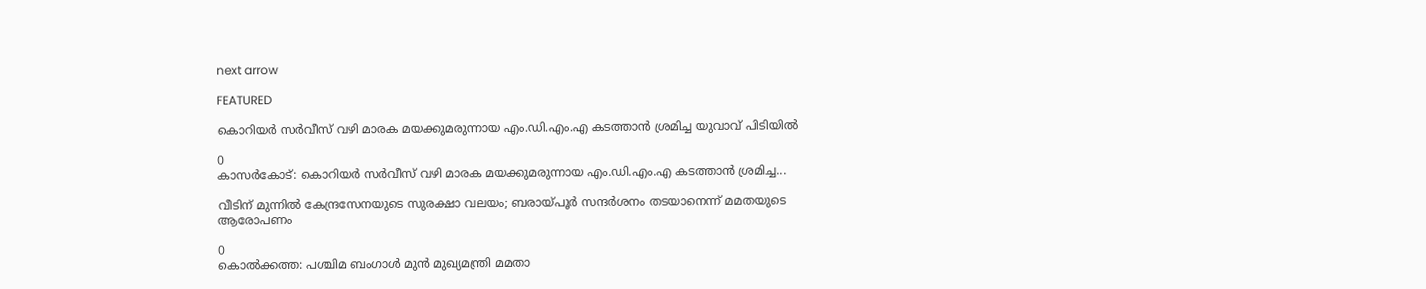next arrow

FEATURED

കൊറിയർ സർവീസ് വഴി മാരക മയക്കുമരുന്നായ എം.ഡി.എം.എ കടത്താൻ ശ്രമിച്ച യുവാവ് പിടിയിൽ

0
കാസർകോട്: കൊറിയർ സർവീസ് വഴി മാരക മയക്കുമരുന്നായ എം.ഡി.എം.എ കടത്താൻ ശ്രമിച്ച...

വീടിന് മുന്നിൽ കേന്ദ്രസേനയുടെ സുരക്ഷാ വലയം; ബരായ്പൂർ സന്ദർശനം തടയാനെന്ന് മമതയുടെ ആരോപണം

0
കൊല്‍ക്കത്ത: പശ്ചിമ ബംഗാള്‍ മുന്‍ മുഖ്യമന്ത്രി മമതാ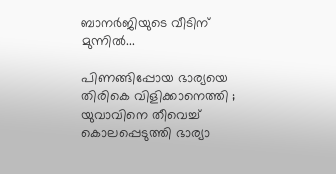ബാനര്‍ജിയുടെ വീടിന് മുന്നില്‍...

പിണങ്ങിപ്പോയ ഭാര്യയെ തിരികെ വിളിക്കാനെത്തി ; യുവാവിനെ തീവെച്ച് കൊലപ്പെടുത്തി ഭാര്യാ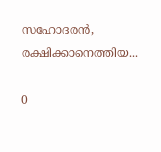സഹോദരൻ, രക്ഷിക്കാനെത്തിയ...

0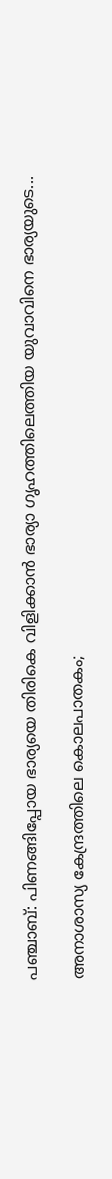പഞ്ചാബ്: പിണങ്ങിപ്പോയ ഭാര്യയെ തിരികെ വിളിക്കാന്‍ ഭാര്യാ ഗൃഹത്തിലെത്തിയ യുവാവിനെ ഭാര്യയുടെ...

അനാശാസ്യ കേന്ദ്രത്തിലെ കൊലപാതകം;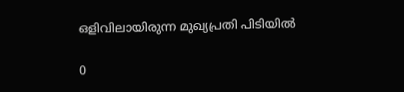ഒളിവിലായിരുന്ന മുഖ്യപ്രതി പിടിയിൽ

0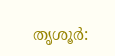തൃശൂര്‍: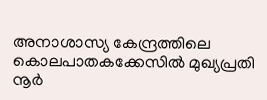അനാശാസ്യ കേന്ദ്രത്തിലെ കൊലപാതകക്കേസില്‍ മുഖ്യപ്രതി നൂര്‍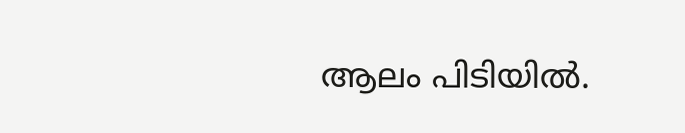ആലം പിടിയില്‍.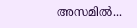അസമില്‍...